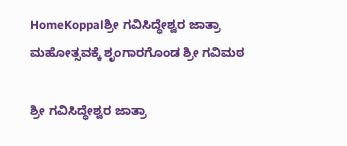HomeKoppalಶ್ರೀ ಗವಿಸಿದ್ಧೇಶ್ವರ ಜಾತ್ರಾ ಮಹೋತ್ಸವಕ್ಕೆ ಶೃಂಗಾರಗೊಂಡ ಶ್ರೀ ಗವಿಮಠ

ಶ್ರೀ ಗವಿಸಿದ್ಧೇಶ್ವರ ಜಾತ್ರಾ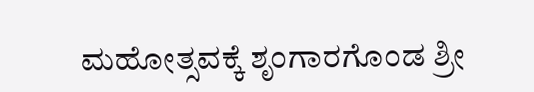ಮಹೋತ್ಸವಕ್ಕೆ ಶೃಂಗಾರಗೊಂಡ ಶ್ರೀ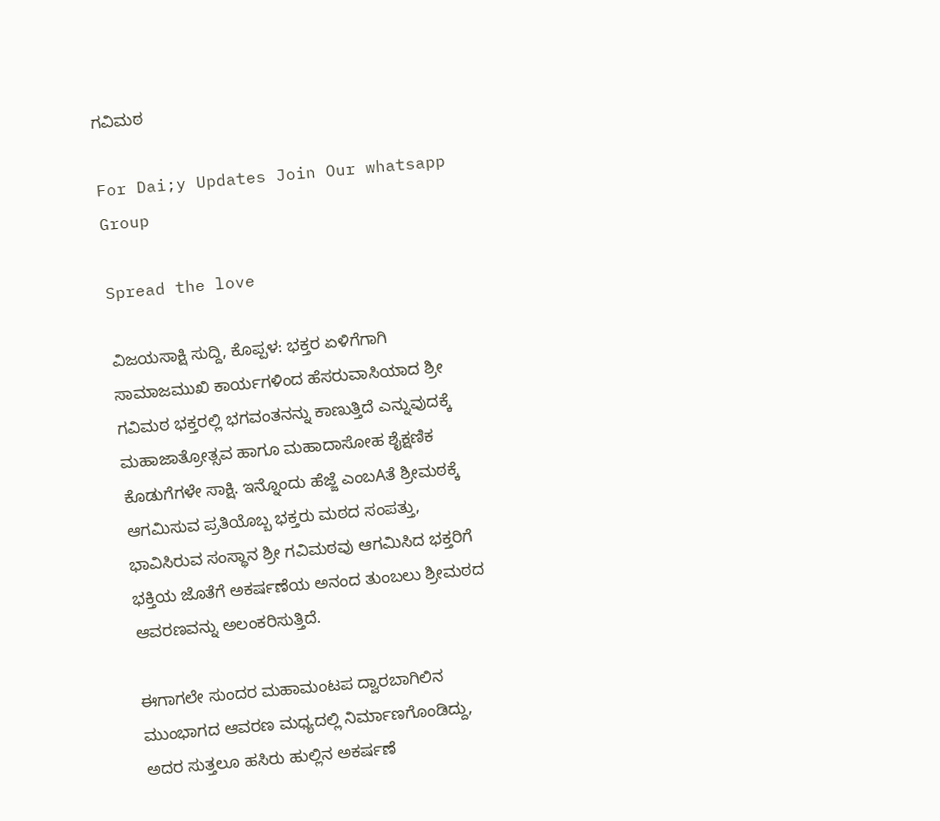ಗವಿಮಠ

For Dai;y Updates Join Our whatsapp Group

Spread the love

ವಿಜಯಸಾಕ್ಷಿ ಸುದ್ದಿ, ಕೊಪ್ಪಳ: ಭಕ್ತರ ಏಳಿಗೆಗಾಗಿ ಸಾಮಾಜಮುಖಿ ಕಾರ್ಯಗಳಿಂದ ಹೆಸರುವಾಸಿಯಾದ ಶ್ರೀ ಗವಿಮಠ ಭಕ್ತರಲ್ಲಿ ಭಗವಂತನನ್ನು ಕಾಣುತ್ತಿದೆ ಎನ್ನುವುದಕ್ಕೆ ಮಹಾಜಾತ್ರೋತ್ಸವ ಹಾಗೂ ಮಹಾದಾಸೋಹ ಶೈಕ್ಷಣಿಕ ಕೊಡುಗೆಗಳೇ ಸಾಕ್ಷಿ. ಇನ್ನೊಂದು ಹೆಜ್ಜೆ ಎಂಬAತೆ ಶ್ರೀಮಠಕ್ಕೆ ಆಗಮಿಸುವ ಪ್ರತಿಯೊಬ್ಬ ಭಕ್ತರು ಮಠದ ಸಂಪತ್ತು, ಭಾವಿಸಿರುವ ಸಂಸ್ಥಾನ ಶ್ರೀ ಗವಿಮಠವು ಆಗಮಿಸಿದ ಭಕ್ತರಿಗೆ ಭಕ್ತಿಯ ಜೊತೆಗೆ ಅಕರ್ಷಣೆಯ ಅನಂದ ತುಂಬಲು ಶ್ರೀಮಠದ ಆವರಣವನ್ನು ಅಲಂಕರಿಸುತ್ತಿದೆ.

ಈಗಾಗಲೇ ಸುಂದರ ಮಹಾಮಂಟಪ ದ್ವಾರಬಾಗಿಲಿನ ಮುಂಭಾಗದ ಆವರಣ ಮಧ್ಯದಲ್ಲಿ ನಿರ್ಮಾಣಗೊಂಡಿದ್ದು, ಅದರ ಸುತ್ತಲೂ ಹಸಿರು ಹುಲ್ಲಿನ ಅಕರ್ಷಣೆ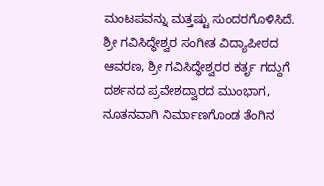ಮಂಟಪವನ್ನು ಮತ್ತಷ್ಟು ಸುಂದರಗೊಳಿಸಿದೆ. ಶ್ರೀ ಗವಿಸಿದ್ಧೇಶ್ವರ ಸಂಗೀತ ವಿದ್ಯಾಪೀಠದ ಆವರಣ, ಶ್ರೀ ಗವಿಸಿದ್ಧೇಶ್ವರರ ಕರ್ತೃ ಗದ್ದುಗೆ ದರ್ಶನದ ಪ್ರವೇಶದ್ವಾರದ ಮುಂಭಾಗ, ನೂತನವಾಗಿ ನಿರ್ಮಾಣಗೊಂಡ ತೆಂಗಿನ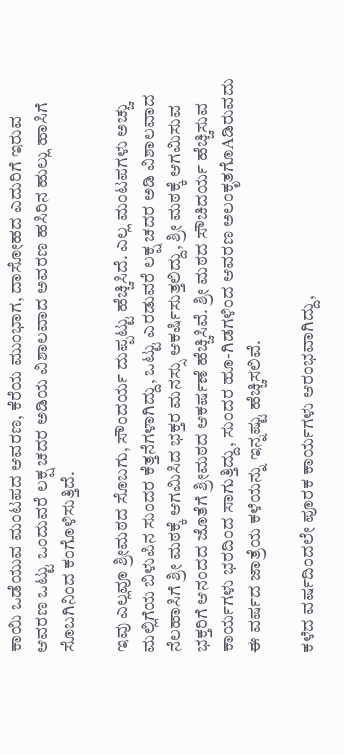ಕಾಯಿ ಒಡೆಯುವ ಮಂಟಪದ ಆವರಣ, ಕೆರೆಯ ಮುಂಭಾಗ, ದಾಸೋಹದ ಎದುರಿಗೆ ಇರುವ ಆವರಣ ಒಟ್ಟು ಒಂದುವರೆ ಲಕ್ಷ ಚದರ ಅಡಿಯ ವಿಶಾಲವಾದ ಅವರಣ ಹಸಿರಿನ ಹುಲ್ಲು ಹಾಸಿಗೆ ಸೊಬಗಿನಿಂದ ಕಂಗೊಳಿಸುತ್ತಿದೆ.

ಇವು ಎಲ್ಲವೂ ಶ್ರೀಮಠದ ಸೊಬಗು, ಸೌಂದರ್ಯ ದುಪ್ಪಟ್ಟು ಹೆಚ್ಚಿಸಿದೆ. ಎಲ್ಲ ಮಂಟಪಗಳು ಅಚ್ಚು ಮಲ್ಲಿಗೆಯ ಬಿಳುಪಿನ ಸುಂದರ ಕೆತ್ತನೆಗಳಾಗಿದ್ದು, ಒಟ್ಟು ಎರಡುವರೆ ಲಕ್ಷ ಚದರ ಅಡಿ ವಿಶಾಲವಾದ ನೆಲಹಾಸಿಗೆ ಶ್ರೀ ಮಠಕ್ಕೆ ಆಗಮಿಸಿದ ಭಕ್ತರ ಮನಸ್ಸು ಆಕರ್ಷಿಸುತ್ತಲಿದ್ದು, ಶ್ರೀ ಮಠಕ್ಕೆ ಆಗಮಿಸುವ ಭಕ್ತರಿಗೆ ಆನಂದದ ಜೊತೆಗೆ ಶ್ರೀಮಠದ ಆಕರ್ಷಣೆ ಹೆಚ್ಚಿಸಿವೆ. ಶ್ರೀ ಮಠದ ಸೌಚಿದರ್ಯ ಹೆಚ್ಚಿಸುವ ಕಾರ್ಯಗಳು ಭರದಿಂದ ಸಾಗುತ್ತಿದ್ದು, ಸುಂದರ ಹೂ-ಗಿಡಗಳಿಂದ ಆವರಣ ಅಲಂಕೃತಗೊAಡಿರುವದು ಈ ವರ್ಷದ ಜಾತ್ರೆಯ ಕಳೆಯನ್ನು ಇನ್ನಷ್ಟು ಹೆಚ್ಚಿಸಲಿವೆ.

ಕಳೆದ ವರ್ಷದಿಂದಲೇ ಪೂರಕ ಕಾರ್ಯಗಳು ಆರಂಭವಾಗಿದ್ದು,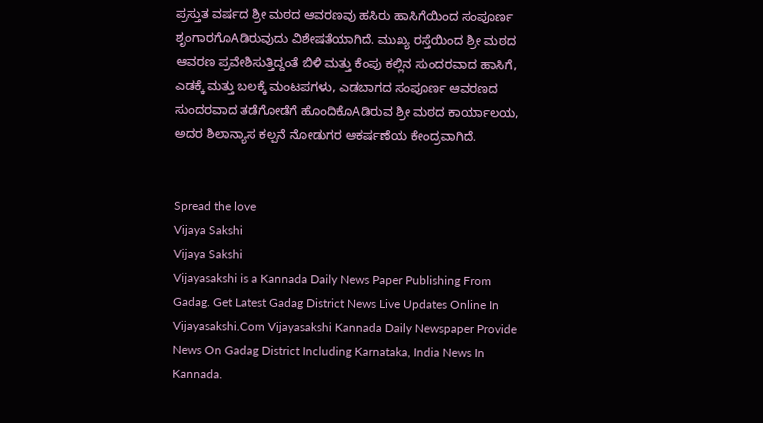ಪ್ರಸ್ತುತ ವರ್ಷದ ಶ್ರೀ ಮಠದ ಆವರಣವು ಹಸಿರು ಹಾಸಿಗೆಯಿಂದ ಸಂಪೂರ್ಣ ಶೃಂಗಾರಗೊAಡಿರುವುದು ವಿಶೇಷತೆಯಾಗಿದೆ. ಮುಖ್ಯ ರಸ್ತೆಯಿಂದ ಶ್ರೀ ಮಠದ ಆವರಣ ಪ್ರವೇಶಿಸುತ್ತಿದ್ದಂತೆ ಬಿಳಿ ಮತ್ತು ಕೆಂಪು ಕಲ್ಲಿನ ಸುಂದರವಾದ ಹಾಸಿಗೆ, ಎಡಕ್ಕೆ ಮತ್ತು ಬಲಕ್ಕೆ ಮಂಟಪಗಳು, ಎಡಬಾಗದ ಸಂಪೂರ್ಣ ಆವರಣದ ಸುಂದರವಾದ ತಡೆಗೋಡೆಗೆ ಹೊಂದಿಕೊAಡಿರುವ ಶ್ರೀ ಮಠದ ಕಾರ್ಯಾಲಯ, ಅದರ ಶಿಲಾನ್ಯಾಸ ಕಲ್ಪನೆ ನೋಡುಗರ ಆಕರ್ಷಣೆಯ ಕೇಂದ್ರವಾಗಿದೆ.


Spread the love
Vijaya Sakshi
Vijaya Sakshi
Vijayasakshi is a Kannada Daily News Paper Publishing From Gadag. Get Latest Gadag District News Live Updates Online In Vijayasakshi.Com Vijayasakshi Kannada Daily Newspaper Provide News On Gadag District Including Karnataka, India News In Kannada.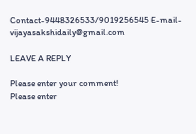Contact-9448326533/9019256545 E-mail-vijayasakshidaily@gmail.com

LEAVE A REPLY

Please enter your comment!
Please enter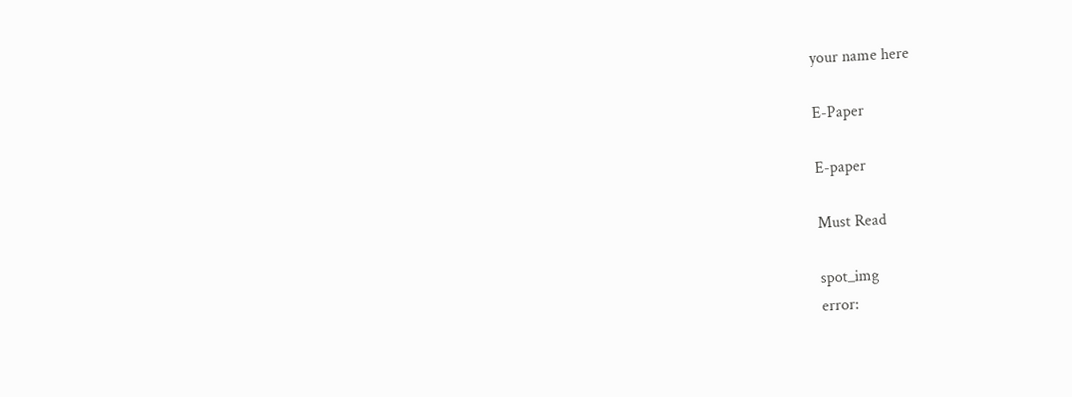your name here

E-Paper

E-paper

Must Read

spot_img
error: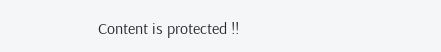Content is protected !!